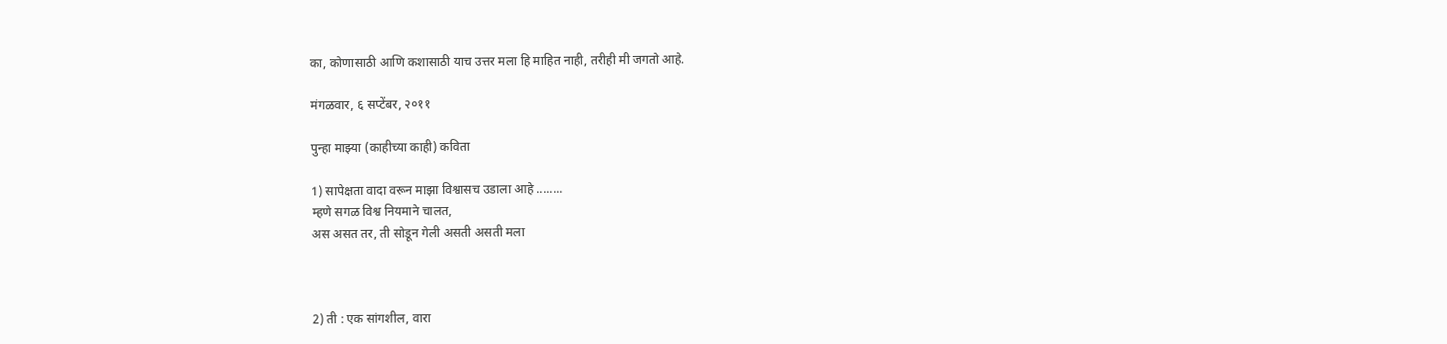का, कोणासाठी आणि कशासाठी याच उत्तर मला हि माहित नाही, तरीही मी जगतो आहे.

मंगळवार, ६ सप्टेंबर, २०११

पुन्हा माझ्या (काहीच्या काही) कविता

1) सापेक्षता वादा वरून माझा विश्वासच उडाला आहे ........
म्हणे सगळ विश्व नियमाने चालत,
अस असत तर, ती सोडून गेली असती असती मला



2) ती : एक सांगशील, वारा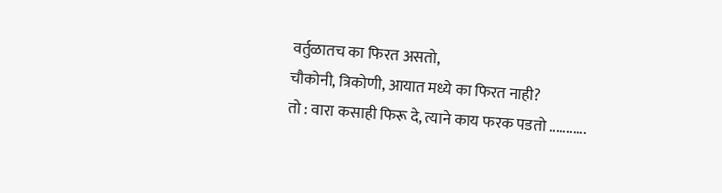वर्तुळातच का फिरत असतो,
चौकोनी, त्रिकोणी, आयात मध्ये का फिरत नाही?
तो : वारा कसाही फिरू दे, त्याने काय फरक पडतो ...........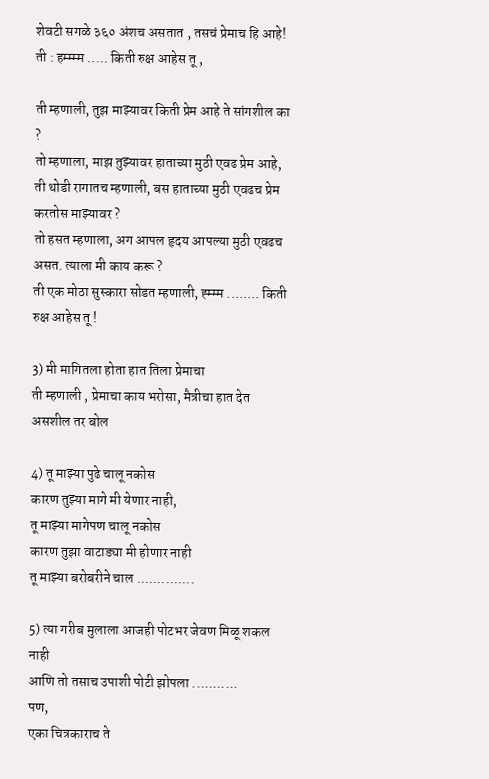शेवटी सगळे ३६० अंशच असतात , तसचं प्रेमाच हि आहे!
ती : हम्म्म्म ..... किती रुक्ष आहेस तू ,

ती म्हणाली, तुझ माझ्यावर किती प्रेम आहे ते सांगशील का ?
तो म्हणाला, माझ तुझ्यावर हाताच्या मुठी एवढ प्रेम आहे,
ती थोडी रागातच म्हणाली, बस हाताच्या मुठी एवढच प्रेम करतोस माझ्यावर ?
तो हसत म्हणाला, अग आपल हृदय आपल्या मुठी एवढच असत. त्याला मी काय करू ?
ती एक मोठा सुस्कारा सोडत म्हणाली, ह्म्म्म ........ किती रुक्ष आहेस तू !

3) मी मागितला होता हात तिला प्रेमाचा
ती म्हणाली , प्रेमाचा काय भरोसा, मैत्रीचा हात देत असशील तर बोल

4) तू माझ्या पुढे चालू नकोस
कारण तुझ्या मागे मी येणार नाही,
तू माझ्या मागेपण चालू नकोस
कारण तुझा वाटाड्या मी होणार नाही
तू माझ्या बरोबरीने चाल ..............

5) त्या गरीब मुलाला आजही पोटभर जेवण मिळू शकल नाही
आणि तो तसाच उपाशी पोटी झोपला ...........
पण,
एका चित्रकाराच ते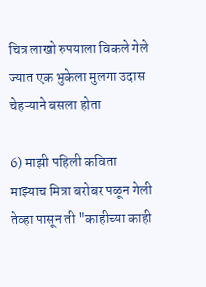चित्र लाखो रुपयाला विकले गेले
ज्यात एक भुकेला मुलगा उदास चेहऱ्याने बसला होता

6) माझी पहिली कविता
माझ्याच मित्रा बरोबर पळून गेली
तेव्हा पासून ती "काहीच्या काही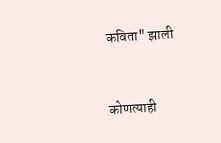कविता" झाली


कोणत्याही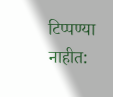टिप्पण्‍या नाहीत: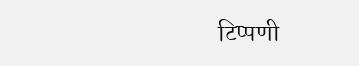टिप्पणी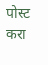पोस्ट करा